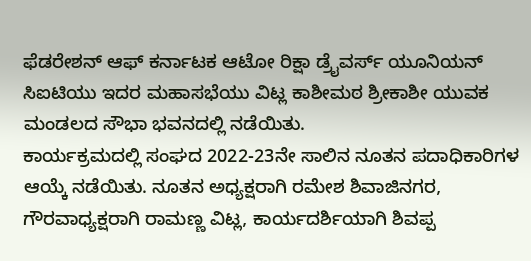ಫೆಡರೇಶನ್ ಆಫ್ ಕರ್ನಾಟಕ ಆಟೋ ರಿಕ್ಷಾ ಡ್ರೈವರ್ಸ್ ಯೂನಿಯನ್ ಸಿಐಟಿಯು ಇದರ ಮಹಾಸಭೆಯು ವಿಟ್ಲ ಕಾಶೀಮಠ ಶ್ರೀಕಾಶೀ ಯುವಕ ಮಂಡಲದ ಸೌಭಾ ಭವನದಲ್ಲಿ ನಡೆಯಿತು.
ಕಾರ್ಯಕ್ರಮದಲ್ಲಿ ಸಂಘದ 2022-23ನೇ ಸಾಲಿನ ನೂತನ ಪದಾಧಿಕಾರಿಗಳ ಆಯ್ಕೆ ನಡೆಯಿತು. ನೂತನ ಅಧ್ಯಕ್ಷರಾಗಿ ರಮೇಶ ಶಿವಾಜಿನಗರ, ಗೌರವಾಧ್ಯಕ್ಷರಾಗಿ ರಾಮಣ್ಣ ವಿಟ್ಲ, ಕಾರ್ಯದರ್ಶಿಯಾಗಿ ಶಿವಪ್ಪ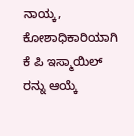ನಾಯ್ಕ, ಕೋಶಾಧಿಕಾರಿಯಾಗಿ ಕೆ ಪಿ ಇಸ್ಮಾಯಿಲ್ ರನ್ನು ಆಯ್ಕೆ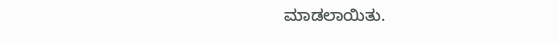ಮಾಡಲಾಯಿತು.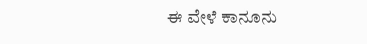ಈ ವೇಳೆ ಕಾನೂನು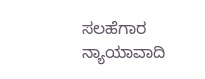ಸಲಹೆಗಾರ ನ್ಯಾಯಾವಾದಿ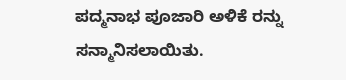ಪದ್ಮನಾಭ ಪೂಜಾರಿ ಅಳಿಕೆ ರನ್ನು ಸನ್ಮಾನಿಸಲಾಯಿತು.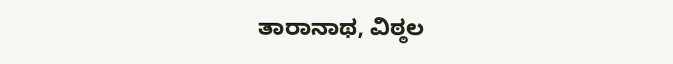ತಾರಾನಾಥ, ವಿಠ್ಠಲ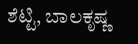ಶೆಟ್ಟಿ, ಬಾಲಕೃಷ್ಣ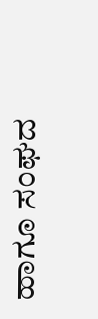ಹಾಗೂ ಸಂಘದ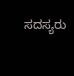ಸದಸ್ಯರು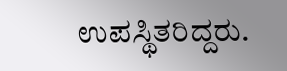ಉಪಸ್ಥಿತರಿದ್ದರು.